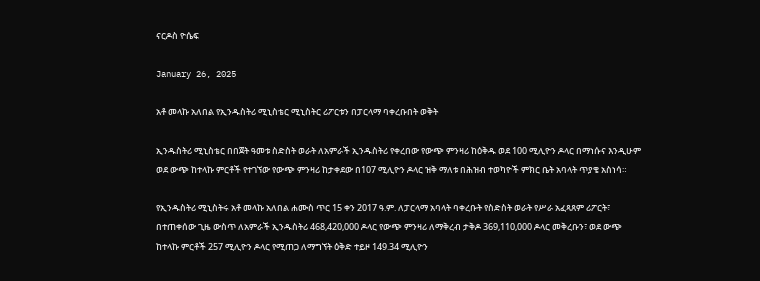ናርዶስ ዮሴፍ

January 26, 2025

አቶ መላኩ አለበል የኢንዱስትሪ ሚኒስቴር ሚኒስትር ሪፖርቱን በፓርላማ ባቀረቡበት ወቅት

ኢንዱስትሪ ሚኒስቴር በበጀት ዓመቱ ስድስት ወራት ለአምራች ኢንዱስትሪ የቀረበው የውጭ ምንዛሪ ከዕቅዱ ወደ 100 ሚሊዮን ዶላር በማነሱና እንዲሁም ወደ ውጭ ከተላኩ ምርቶች የተገኘው የውጭ ምንዛሪ ከታቀደው በ107 ሚሊዮን ዶላር ዝቅ ማለቱ በሕዝብ ተወካዮች ምክር ቤት አባላት ጥያቄ አስነሳ።

የኢንዱስትሪ ሚኒስትሩ አቶ መላኩ አለበል ሐሙስ ጥር 15 ቀን 2017 ዓ.ም. ለፓርላማ አባላት ባቀረቡት የስድስት ወራት የሥራ አፈጻጸም ሪፖርት፣ በተጠቀሰው ጊዜ ውስጥ ለአምራች ኢንዱስትሪ 468,420,000 ዶላር የውጭ ምንዛሪ ለማቅረብ ታቅዶ 369,110,000 ዶላር መቅረቡን፣ ወደ ውጭ ከተላኩ ምርቶች 257 ሚሊዮን ዶላር የሚጠጋ ለማግኘት ዕቅድ ተይዞ 149.34 ሚሊዮን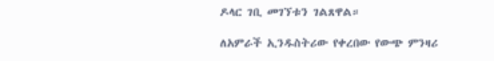ዶላር ገቢ መገኘቱን ገልጸዋል።

ለአምራች ኢንዱስትሪው የቀረበው የውጭ ምንዛሪ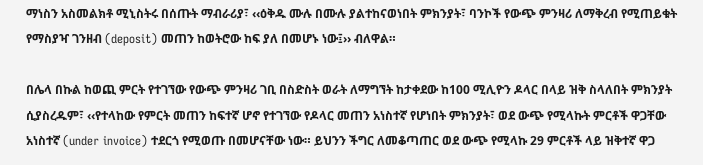ማነስን አስመልክቶ ሚኒስትሩ በሰጡት ማብራሪያ፣ ‹‹ዕቅዱ ሙሉ በሙሉ ያልተከናወነበት ምክንያት፣ ባንኮች የውጭ ምንዛሪ ለማቅረብ የሚጠይቁት የማስያዣ ገንዘብ (deposit) መጠን ከወትሮው ከፍ ያለ በመሆኑ ነው፤›› ብለዋል።

በሌላ በኩል ከወጪ ምርት የተገኘው የውጭ ምንዛሪ ገቢ በስድስት ወራት ለማግኘት ከታቀደው ከ100 ሚሊዮን ዶላር በላይ ዝቅ ስላለበት ምክንያት ሲያስረዱም፣ ‹‹የተላከው የምርት መጠን ከፍተኛ ሆኖ የተገኘው የዶላር መጠን አነስተኛ የሆነበት ምክንያት፣ ወደ ውጭ የሚላኩት ምርቶች ዋጋቸው አነስተኛ (under invoice) ተደርጎ የሚወጡ በመሆናቸው ነው። ይህንን ችግር ለመቆጣጠር ወደ ውጭ የሚላኩ 29 ምርቶች ላይ ዝቅተኛ ዋጋ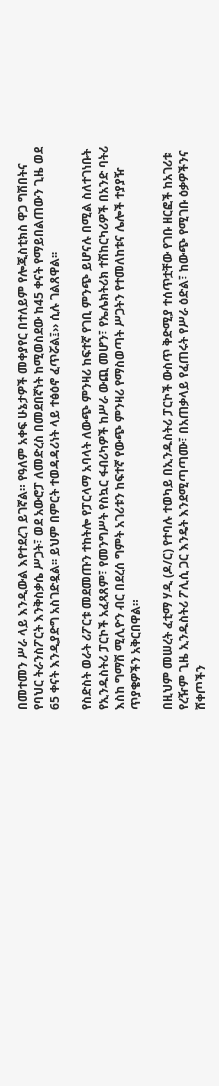በመተመን ሥራ ላይ እንዲውል እየተደረገ ይገኛል። የዓለም አቀፍ ሁኔታዎች መቀያየር በተለይም የሎጂስቲክስ ዋጋ ግሽበትና የባህር ትራንስፖርት እንቅስቃሴ ሥጋት፣ ወደ አውሮፓ ለመድረስ በመደበኛነት ከሚወስደው ከ45 ቀናት የማይበልጠውን ጊዜ ወደ 65 ቀናት እንዲያድግ አስገድዷል፡፡ ይህም በምርት ተወዳዳሪነት ላይ ተፅዕኖ ፈጥሯል፤›› ሲሉ ገልጸዋል፡፡

የስድስት ወራት ሪፖርቱ መደመጡን ተከትሎ የፓርላማ አባላት ለውጭ ምንዛሪ ከፍተኛ የገቢ ምንጭ ይሆናሉ በሚል ስለተገነቡት የኢንዱስትሪ ፓርኮች አፈጻጸም፣ የመንግሥት የስኳር ፋብሪካዎች ከሥራ ውጪ መሆን፣ የኤሌክትሪክ ተሽከርካሪዎች በአንድ ባትሪ እስከ ግማሽ ሚሊዮን ብር በደረሰ ግምት አገሪቱን ከፍተኛ የውጭ ምንዛሪ የማስወጣት ሥጋትን የተመለከቱና ሌሎች ተያያዥ ጥያቄዎችን አቅርበዋል።

በዚህም መሠረት ፈቲማ ሃዲ (ዶ/ር) የተባሉ ተወካይ በኢንዱስትሪ ፓርኮች ውስጥ ቅድሚያ ተሰጥቷቸው የገቡ ዘርፎች ከአገሪቱ የረዥም ጊዜ ኢንዱስትሪ ፖሊሲ ጋር እንዴት እንደሚጣጣሙ፣ በአጠቃላይ የፈጠሩት የሥራ ዕድል፣ ከውጭ የሚገቡ ዕቃዎችንና ሸቀጦችን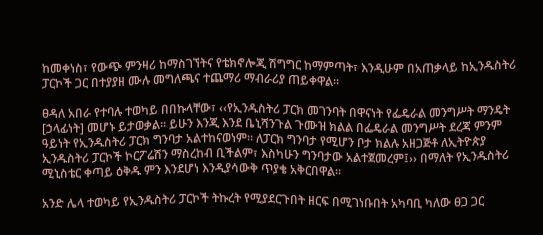ከመቀነስ፣ የውጭ ምንዛሪ ከማስገኘትና የቴክኖሎጂ ሽግግር ከማምጣት፣ እንዲሁም በአጠቃላይ ከኢንዱስትሪ ፓርኮች ጋር በተያያዘ ሙሉ መግለጫና ተጨማሪ ማብራሪያ ጠይቀዋል።

ፀዳለ አበራ የተባሉ ተወካይ በበኩላቸው፣ ‹‹የኢንዱስትሪ ፓርክ መገንባት በዋናነት የፌዴራል መንግሥት ማንዴት [ኃላፊነት] መሆኑ ይታወቃል። ይሁን እንጂ እንደ ቤኒሻንጉል ጉሙዝ ክልል በፌዴራል መንግሥት ደረጃ ምንም ዓይነት የኢንዱስትሪ ፓርክ ግንባታ አልተከናወነም። ለፓርክ ግንባታ የሚሆን ቦታ ክልሉ አዘጋጅቶ ለኢትዮጵያ ኢንዱስትሪ ፓርኮች ኮርፖሬሽን ማስረከብ ቢችልም፣ እስካሁን ግንባታው አልተጀመረም፤›› በማለት የኢንዱስትሪ ሚኒስቴር ቀጣይ ዕቅዱ ምን እንደሆነ እንዲያሳውቅ ጥያቄ አቅርበዋል።

አንድ ሌላ ተወካይ የኢንዱስትሪ ፓርኮች ትኩረት የሚያደርጉበት ዘርፍ በሚገነቡበት አካባቢ ካለው ፀጋ ጋር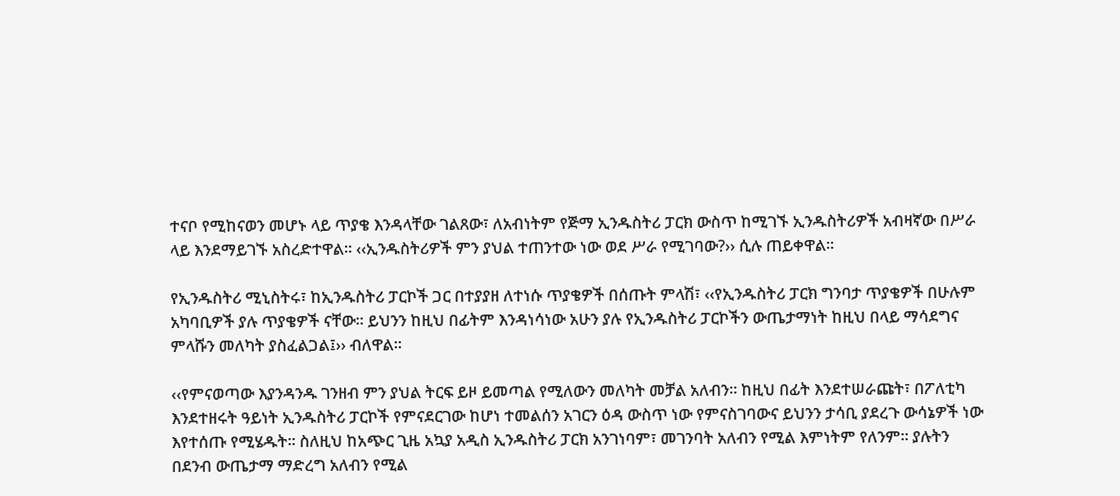ተናቦ የሚከናወን መሆኑ ላይ ጥያቄ እንዳላቸው ገልጸው፣ ለአብነትም የጅማ ኢንዱስትሪ ፓርክ ውስጥ ከሚገኙ ኢንዱስትሪዎች አብዛኛው በሥራ ላይ እንደማይገኙ አስረድተዋል። ‹‹ኢንዱስትሪዎች ምን ያህል ተጠንተው ነው ወደ ሥራ የሚገባው?›› ሲሉ ጠይቀዋል።

የኢንዱስትሪ ሚኒስትሩ፣ ከኢንዱስትሪ ፓርኮች ጋር በተያያዘ ለተነሱ ጥያቄዎች በሰጡት ምላሽ፣ ‹‹የኢንዱስትሪ ፓርክ ግንባታ ጥያቄዎች በሁሉም አካባቢዎች ያሉ ጥያቄዎች ናቸው። ይህንን ከዚህ በፊትም እንዳነሳነው አሁን ያሉ የኢንዱስትሪ ፓርኮችን ውጤታማነት ከዚህ በላይ ማሳደግና ምላሹን መለካት ያስፈልጋል፤›› ብለዋል።

‹‹የምናወጣው እያንዳንዱ ገንዘብ ምን ያህል ትርፍ ይዞ ይመጣል የሚለውን መለካት መቻል አለብን። ከዚህ በፊት እንደተሠራጩት፣ በፖለቲካ እንደተዘሩት ዓይነት ኢንዱስትሪ ፓርኮች የምናደርገው ከሆነ ተመልሰን አገርን ዕዳ ውስጥ ነው የምናስገባውና ይህንን ታሳቢ ያደረጉ ውሳኔዎች ነው እየተሰጡ የሚሄዱት። ስለዚህ ከአጭር ጊዜ አኳያ አዲስ ኢንዱስትሪ ፓርክ አንገነባም፣ መገንባት አለብን የሚል እምነትም የለንም። ያሉትን በደንብ ውጤታማ ማድረግ አለብን የሚል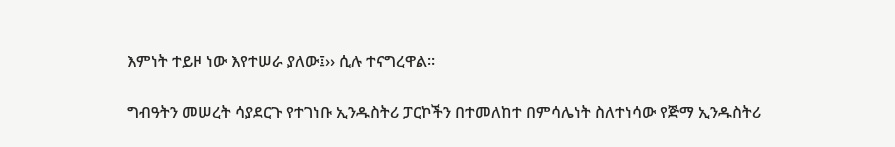እምነት ተይዞ ነው እየተሠራ ያለው፤›› ሲሉ ተናግረዋል።

ግብዓትን መሠረት ሳያደርጉ የተገነቡ ኢንዱስትሪ ፓርኮችን በተመለከተ በምሳሌነት ስለተነሳው የጅማ ኢንዱስትሪ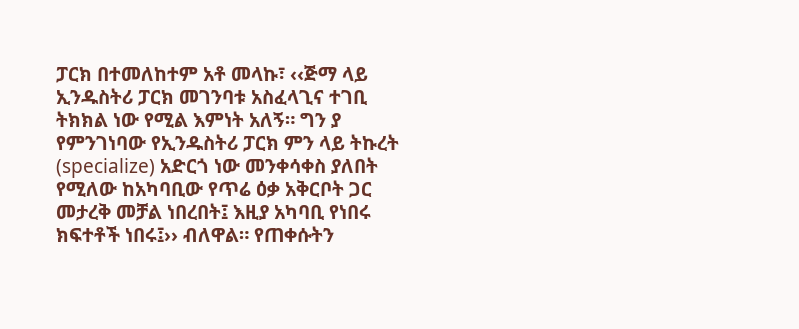ፓርክ በተመለከተም አቶ መላኩ፣ ‹‹ጅማ ላይ ኢንዱስትሪ ፓርክ መገንባቱ አስፈላጊና ተገቢ ትክክል ነው የሚል እምነት አለኝ። ግን ያ የምንገነባው የኢንዱስትሪ ፓርክ ምን ላይ ትኩረት (specialize) አድርጎ ነው መንቀሳቀስ ያለበት የሚለው ከአካባቢው የጥሬ ዕቃ አቅርቦት ጋር መታረቅ መቻል ነበረበት፤ እዚያ አካባቢ የነበሩ ክፍተቶች ነበሩ፤›› ብለዋል። የጠቀሱትን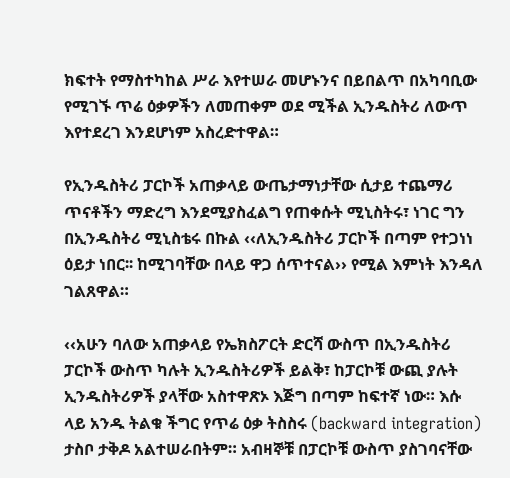ክፍተት የማስተካከል ሥራ እየተሠራ መሆኑንና በይበልጥ በአካባቢው የሚገኙ ጥሬ ዕቃዎችን ለመጠቀም ወደ ሚችል ኢንዱስትሪ ለውጥ እየተደረገ እንደሆነም አስረድተዋል።

የኢንዱስትሪ ፓርኮች አጠቃላይ ውጤታማነታቸው ሲታይ ተጨማሪ ጥናቶችን ማድረግ እንደሚያስፈልግ የጠቀሱት ሚኒስትሩ፣ ነገር ግን በኢንዱስትሪ ሚኒስቴሩ በኩል ‹‹ለኢንዱስትሪ ፓርኮች በጣም የተጋነነ ዕይታ ነበር፡፡ ከሚገባቸው በላይ ዋጋ ሰጥተናል›› የሚል እምነት እንዳለ ገልጸዋል።

‹‹አሁን ባለው አጠቃላይ የኤክስፖርት ድርሻ ውስጥ በኢንዱስትሪ ፓርኮች ውስጥ ካሉት ኢንዱስትሪዎች ይልቅ፣ ከፓርኮቹ ውጪ ያሉት ኢንዱስትሪዎች ያላቸው አስተዋጽኦ እጅግ በጣም ከፍተኛ ነው። እሱ ላይ አንዱ ትልቁ ችግር የጥሬ ዕቃ ትስስሩ (backward integration) ታስቦ ታቅዶ አልተሠራበትም። አብዛኞቹ በፓርኮቹ ውስጥ ያስገባናቸው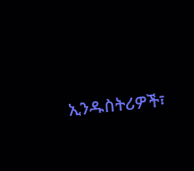ኢንዱስትሪዎች፣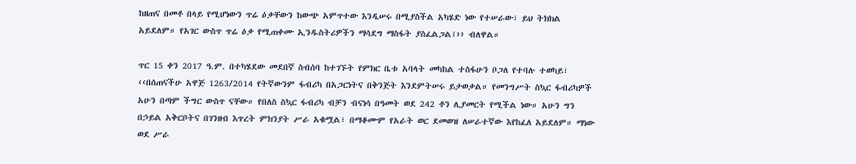ከዘጠና በመቶ በላይ የሚሆነውን ጥሬ ዕቃቸውን ከውጭ አምጥተው እንዲሠሩ በሚያስችል አካሄድ ነው የተሠራው፣ ይህ ትክክል አይደለም። የአገር ውስጥ ጥሬ ዕቃ የሚጠቀሙ ኢንዱስትሪዎችን ማሳደግ ማስፋት ያስፈልጋል፤›› ብለዋል።

ጥር 15 ቀን 2017 ዓ.ም. በተካሄደው መደበኛ ስብሰባ ከተገኙት የምክር ቤቱ አባላት መካከል ተስፋሁን ቦጋለ የተባሉ ተወካይ፣ ‹‹በሰጠናችሁ አዋጅ 1263/2014 የትኛውንም ፋብሪካ በአጋርነትና በቅንጅት እንደምትሠሩ ይታወቃል። የመንግሥት ስኳር ፋብሪካዎች አሁን በጣም ችግር ውስጥ ናቸው። የበለስ ስኳር ፋብሪካ ብቻን ብናነሳ በዓመት ወደ 242 ቶን ሊያመርት የሚችል ነው። አሁን ግን በኃይል አቅርቦትና በገንዘብ እጥረት ምክንያት ሥራ አቁሟል፣ በማቆሙም የአራት ወር ደመወዝ ለሠራተኛው እየከፈለ አይደለም። ማነው ወደ ሥራ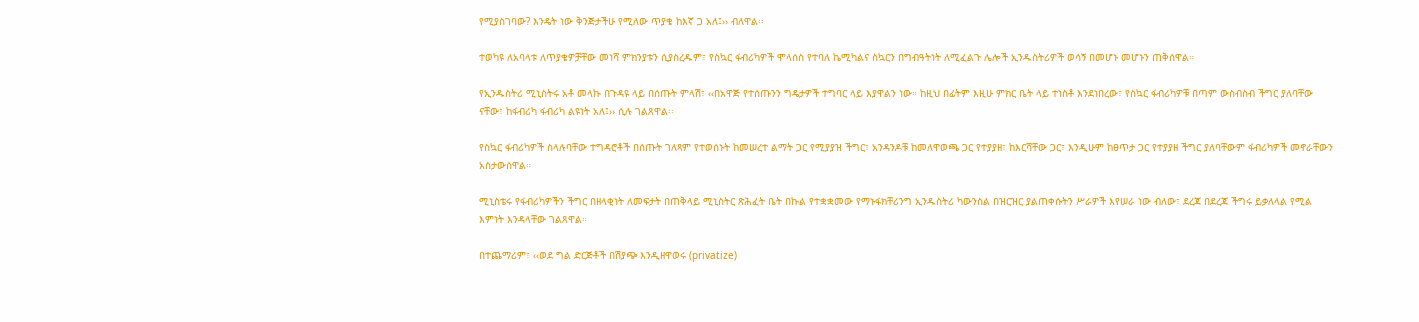የሚያስገባው? እንዴት ነው ቅንጅታችሁ የሚለው ጥያቄ ከእኛ ጋ አለ፤›› ብለዋል፡፡

ተወካዩ ለአባላቱ ለጥያቄዎቻቸው መነሻ ምክንያቱን ሲያስረዱም፣ የስኳር ፋብሪካዎች ሞላሰስ የተባለ ኬሚካልና ስኳርን በግብዓትነት ለሚፈልጉ ሌሎች ኢንዱስትሪዎች ወሳኝ በመሆኑ መሆኑን ጠቅሰዋል።

የኢንዱስትሪ ሚኒስትሩ አቶ መላኩ በጉዳዩ ላይ በሰጡት ምላሽ፣ ‹‹በአዋጅ የተሰጡንን ግዴታዎች ተግባር ላይ እያዋልን ነው። ከዚህ በፊትም እዚሁ ምክር ቤት ላይ ተነስቶ እንደነበረው፣ የስኳር ፋብሪካዎቹ በጣም ውስብስብ ችግር ያለባቸው ናቸው፣ ከፋብሪካ ፋብሪካ ልዩነት አለ፤›› ሲሉ ገልጸዋል፡፡

የስኳር ፋብሪካዎች ስላሉባቸው ተግዳሮቶች በሰጡት ገለጻም የተወሰኑት ከመሠረተ ልማት ጋር የሚያያዝ ችግር፣ አንዳንዶቹ ከመለዋወጫ ጋር የተያያዘ፣ ከእርሻቸው ጋር፣ እንዲሁም ከፀጥታ ጋር የተያያዘ ችግር ያለባቸውም ፋብሪካዎች መኖራቸውን አስታውሰዋል።

ሚኒስቴሩ የፋብሪካዎችን ችግር በዘላቂነት ለመፍታት በጠቅላይ ሚኒስትር ጽሕፈት ቤት በኩል የተቋቋመው የማኑፋክቸሪንግ ኢንዱስትሪ ካውንስል በዝርዝር ያልጠቀሱትን ሥራዎች እየሠራ ነው ብለው፣ ደረጃ በደረጃ ችግሩ ይቃለላል የሚል እምነት እንዳላቸው ገልጸዋል።

በተጨማሪም፣ ‹‹ወደ ግል ድርጅቶች በሽያጭ እንዲዘዋወሩ (privatize)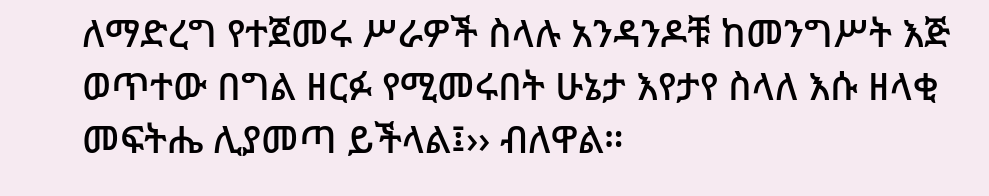ለማድረግ የተጀመሩ ሥራዎች ስላሉ አንዳንዶቹ ከመንግሥት እጅ ወጥተው በግል ዘርፉ የሚመሩበት ሁኔታ እየታየ ስላለ እሱ ዘላቂ መፍትሔ ሊያመጣ ይችላል፤›› ብለዋል።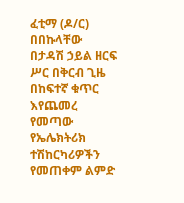ፈቲማ (ዶ/ር) በበኩላቸው በታዳሽ ኃይል ዘርፍ ሥር በቅርብ ጊዜ በከፍተኛ ቁጥር እየጨመረ የመጣው የኤሌክትሪክ ተሽከርካሪዎችን የመጠቀም ልምድ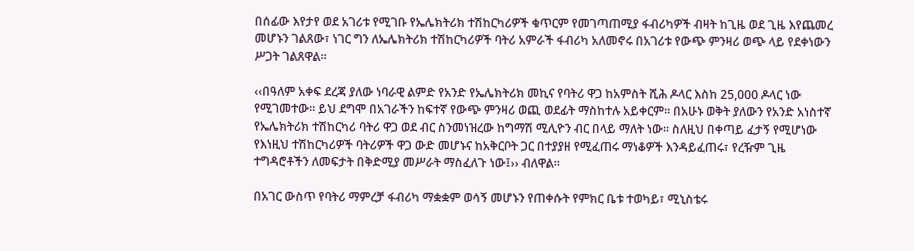በሰፊው እየታየ ወደ አገሪቱ የሚገቡ የኤሌክትሪክ ተሽከርካሪዎች ቁጥርም የመገጣጠሚያ ፋብሪካዎች ብዛት ከጊዜ ወደ ጊዜ እየጨመረ መሆኑን ገልጸው፣ ነገር ግን ለኤሌክትሪክ ተሽከርካሪዎች ባትሪ አምራች ፋብሪካ አለመኖሩ በአገሪቱ የውጭ ምንዛሪ ወጭ ላይ የደቀነውን ሥጋት ገልጸዋል።

‹‹በዓለም አቀፍ ደረጃ ያለው ነባራዊ ልምድ የአንድ የኤሌክትሪክ መኪና የባትሪ ዋጋ ከአምስት ሺሕ ዶላር እስከ 25,000 ዶላር ነው የሚገመተው። ይህ ደግሞ በአገራችን ከፍተኛ የውጭ ምንዛሪ ወጪ ወደፊት ማስከተሉ አይቀርም። በአሁኑ ወቅት ያለውን የአንድ አነስተኛ የኤሌክትሪክ ተሽከርካሪ ባትሪ ዋጋ ወደ ብር ስንመነዝረው ከግማሽ ሚሊዮን ብር በላይ ማለት ነው፡፡ ስለዚህ በቀጣይ ፈታኝ የሚሆነው የእነዚህ ተሽከርካሪዎች ባትሪዎች ዋጋ ውድ መሆኑና ከአቅርቦት ጋር በተያያዘ የሚፈጠሩ ማነቆዎች እንዳይፈጠሩ፣ የረዥም ጊዜ ተግዳሮቶችን ለመፍታት በቅድሚያ መሥራት ማስፈለጉ ነው፤›› ብለዋል።

በአገር ውስጥ የባትሪ ማምረቻ ፋብሪካ ማቋቋም ወሳኝ መሆኑን የጠቀሱት የምክር ቤቱ ተወካይ፣ ሚኒስቴሩ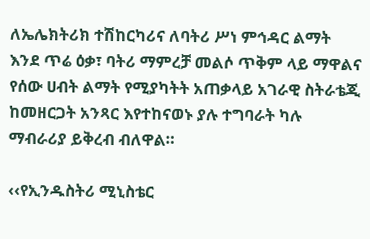ለኤሌክትሪክ ተሽከርካሪና ለባትሪ ሥነ ምኅዳር ልማት እንደ ጥሬ ዕቃ፣ ባትሪ ማምረቻ መልሶ ጥቅም ላይ ማዋልና የሰው ሀብት ልማት የሚያካትት አጠቃላይ አገራዊ ስትራቴጂ ከመዘርጋት አንጻር እየተከናወኑ ያሉ ተግባራት ካሉ ማብራሪያ ይቅረብ ብለዋል።

‹‹የኢንዱስትሪ ሚኒስቴር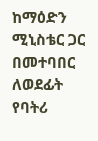ከማዕድን ሚኒስቴር ጋር በመተባበር ለወደፊት የባትሪ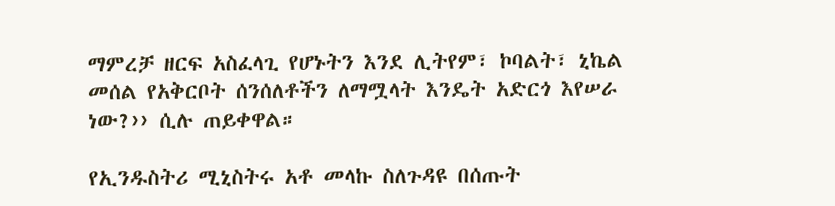ማምረቻ ዘርፍ አስፈላጊ የሆኑትን እንደ ሊትየም፣ ኮባልት፣ ኒኬል መሰል የአቅርቦት ሰንሰለቶችን ለማሟላት እንዴት አድርጎ እየሠራ ነው?›› ሲሉ ጠይቀዋል።

የኢንዱስትሪ ሚኒስትሩ አቶ መላኩ ስለጉዳዩ በሰጡት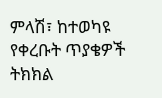ምላሽ፣ ከተወካዩ የቀረቡት ጥያቄዎች ትክክል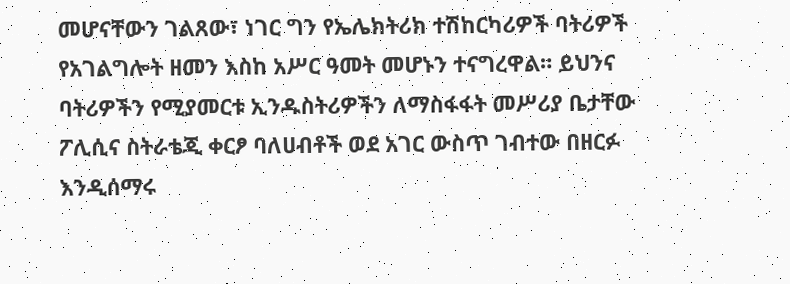መሆናቸውን ገልጸው፣ ነገር ግን የኤሌክትሪክ ተሽከርካሪዎች ባትሪዎች የአገልግሎት ዘመን እስከ አሥር ዓመት መሆኑን ተናግረዋል። ይህንና ባትሪዎችን የሚያመርቱ ኢንዱስትሪዎችን ለማስፋፋት መሥሪያ ቤታቸው ፖሊሲና ስትራቴጂ ቀርፆ ባለሀብቶች ወደ አገር ውስጥ ገብተው በዘርፉ እንዲሰማሩ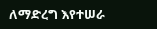ለማድረግ እየተሠራ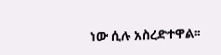ነው ሲሉ አስረድተዋል፡፡